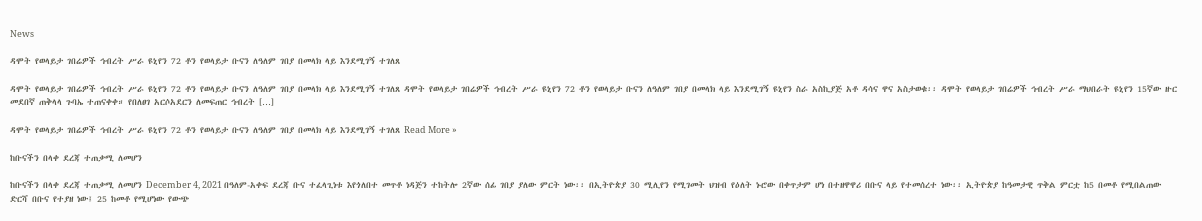News

ዳሞት የወላይታ ገበሬዎች ኅብረት ሥራ ዩኒየን 72 ቶን የወላይታ ቡናን ለዓለም ገበያ በመላክ ላይ እንደሚገኝ ተገለጸ

ዳሞት የወላይታ ገበሬዎች ኅብረት ሥራ ዩኒየን 72 ቶን የወላይታ ቡናን ለዓለም ገበያ በመላክ ላይ እንደሚገኝ ተገለጸ ዳሞት የወላይታ ገበሬዎች ኅብረት ሥራ ዩኒየን 72 ቶን የወላይታ ቡናን ለዓለም ገበያ በመላክ ላይ እንደሚገኝ ዩኒየን ስራ አስኪያጅ አቶ ዳሳና ዋና አስታወቁ፡፡ ዳሞት የወላይታ ገበሬዎች ኅብረት ሥራ ማህበራት ዩኒየን 15ኛው ዙር መደበኛ ጠቅላላ ጉባኤ ተጠናቀቀ። የበለፀገ አርሶአደርን ለመፍጠር ኅብረት […]

ዳሞት የወላይታ ገበሬዎች ኅብረት ሥራ ዩኒየን 72 ቶን የወላይታ ቡናን ለዓለም ገበያ በመላክ ላይ እንደሚገኝ ተገለጸ Read More »

ከቡናችን በላቀ ደረጃ ተጠቃሚ ለመሆን

ከቡናችን በላቀ ደረጃ ተጠቃሚ ለመሆን December 4, 2021 በዓለም-አቀፍ ደረጃ ቡና ተፈላጊነቱ እየጎለበተ መጥቶ ነዳጅን ተከትሎ 2ኛው ሰፊ ገበያ ያለው ምርት ነው፡፡ በኢትዮጵያ 30 ሚሊየን የሚገመት ህዝብ የዕለት ኑሮው በቀጥታም ሆነ በተዘዋዋሪ በቡና ላይ የተመሰረተ ነው፡፡ ኢትዮጵያ ከዓመታዊ ጥቅል ምርቷ ከ5 በመቶ የሚበልጠው ድርሻ በቡና የተያዘ ነው፤ 25 ከመቶ የሚሆነው የውጭ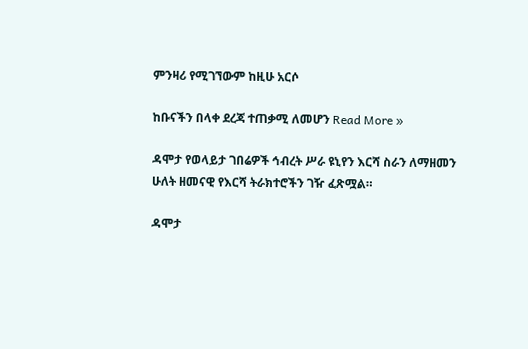ምንዛሪ የሚገኘውም ከዚሁ አርሶ

ከቡናችን በላቀ ደረጃ ተጠቃሚ ለመሆን Read More »

ዳሞታ የወላይታ ገበሬዎች ኅብረት ሥራ ዩኒየን እርሻ ስራን ለማዘመን ሁለት ዘመናዊ የእርሻ ትራክተሮችን ገዥ ፈጽሟል።

ዳሞታ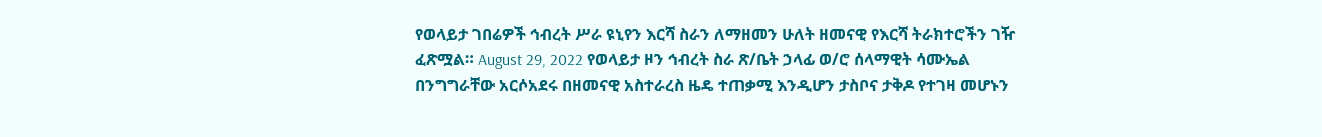የወላይታ ገበሬዎች ኅብረት ሥራ ዩኒየን እርሻ ስራን ለማዘመን ሁለት ዘመናዊ የእርሻ ትራክተሮችን ገዥ ፈጽሟል። August 29, 2022 የወላይታ ዞን ኅብረት ስራ ጽ/ቤት ኃላፊ ወ/ሮ ሰላማዊት ሳሙኤል በንግግራቸው አርሶአደሩ በዘመናዊ አስተራረስ ዜዴ ተጠቃሚ እንዲሆን ታስቦና ታቅዶ የተገዛ መሆኑን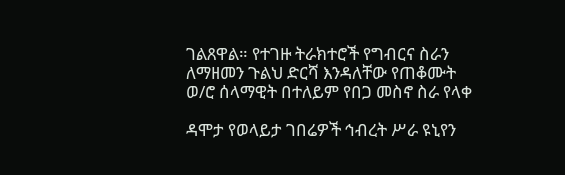ገልጸዋል። የተገዙ ትራክተሮች የግብርና ስራን ለማዘመን ጉልህ ድርሻ እንዳለቸው የጠቆሙት ወ/ሮ ሰላማዊት በተለይም የበጋ መስኖ ስራ የላቀ

ዳሞታ የወላይታ ገበሬዎች ኅብረት ሥራ ዩኒየን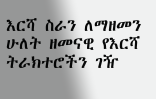እርሻ ስራን ለማዘመን ሁለት ዘመናዊ የእርሻ ትራክተሮችን ገዥ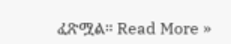ፈጽሟል። Read More »